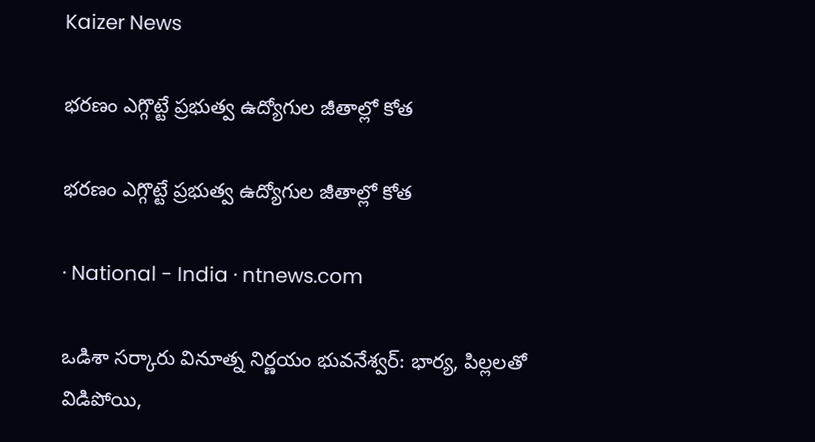Kaizer News

భరణం ఎగ్గొట్టే ప్రభుత్వ ఉద్యోగుల జీతాల్లో కోత

భరణం ఎగ్గొట్టే ప్రభుత్వ ఉద్యోగుల జీతాల్లో కోత

· National - India · ntnews.com

ఒడిశా సర్కారు వినూత్న నిర్ణయం భువనేశ్వర్‌: భార్య, పిల్లలతో విడిపోయి,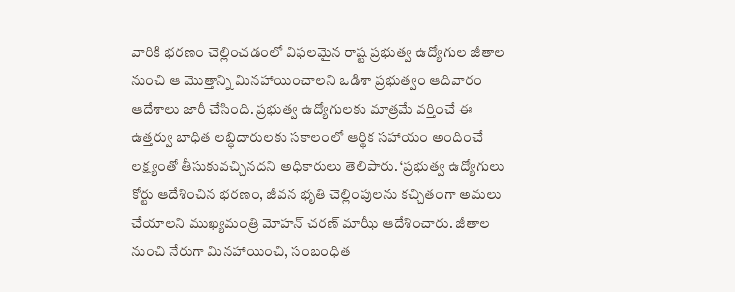వారికి భరణం చెల్లించడంలో విఫలమైన రాష్ట ప్రభుత్వ ఉద్యోగుల జీతాల నుంచి ఆ మొత్తాన్ని మినహాయించాలని ఒడిశా ప్రభుత్వం ఆదివారం ఆదేశాలు జారీ చేసింది. ప్రభుత్వ ఉద్యోగులకు మాత్రమే వర్తించే ఈ ఉత్తర్వు బాధిత లబ్ధిదారులకు సకాలంలో ఆర్థిక సహాయం అందించే లక్ష్యంతో తీసుకువచ్చినదని అధికారులు తెలిపారు. ‘ప్రభుత్వ ఉద్యోగులు కోర్టు ఆదేశించిన భరణం, జీవన భృతి చెల్లింపులను కచ్చితంగా అమలు చేయాలని ముఖ్యమంత్రి మోహన్‌ చరణ్‌ మాఝీ ఆదేశించారు. జీతాల నుంచి నేరుగా మినహాయించి, సంబంధిత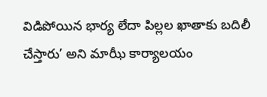విడిపోయిన భార్య లేదా పిల్లల ఖాతాకు బదిలీ చేస్తారు’ అని మాఝీ కార్యాలయం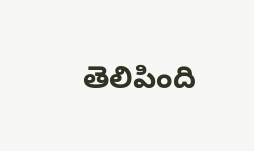తెలిపింది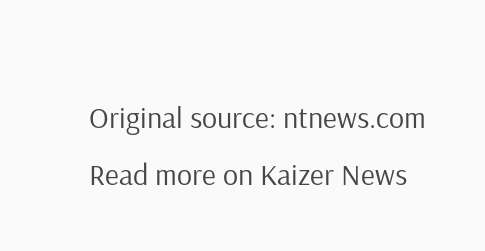Original source: ntnews.com
Read more on Kaizer News